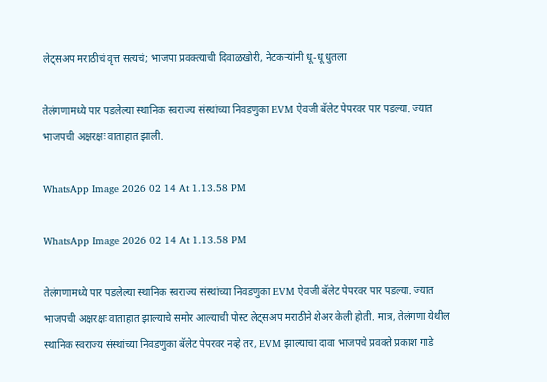लेट्सअप मराठीचं वृत्त सत्यचं; भाजपा प्रवक्त्याची दिवाळखोरी, नेटकऱ्यांनी धू-धू धुतला

तेलंगणामध्ये पार पडलेल्या स्थानिक स्वराज्य संस्थांच्या निवडणुका EVM ऐवजी बॅलेट पेपरवर पार पडल्या. ज्यात भाजपची अक्षरक्षः वाताहात झाली.

WhatsApp Image 2026 02 14 At 1.13.58 PM

WhatsApp Image 2026 02 14 At 1.13.58 PM

तेलंगणामध्ये पार पडलेल्या स्थानिक स्वराज्य संस्थांच्या निवडणुका EVM ऐवजी बॅलेट पेपरवर पार पडल्या. ज्यात भाजपची अक्षरक्षः वाताहात झाल्याचे समोर आल्याची पोस्ट लेट्सअप मराठीने शेअर केली होती. मात्र, तेलंगणा येथील स्थानिक स्वराज्य संस्थांच्या निवडणुका बॅलेट पेपरवर नव्हे तर, EVM झाल्याचा दावा भाजपचे प्रवक्ते प्रकाश गाडे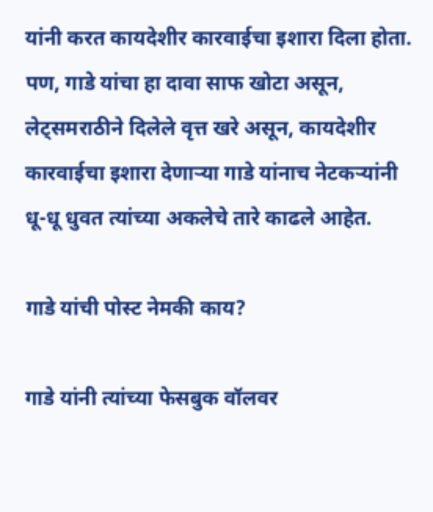यांनी करत कायदेशीर कारवाईचा इशारा दिला होता. पण, गाडे यांचा हा दावा साफ खोटा असून, लेट्समराठीने दिलेले वृत्त खरे असून, कायदेशीर कारवाईचा इशारा देणाऱ्या गाडे यांनाच नेटकऱ्यांनी धू-धू धुवत त्यांच्या अकलेचे तारे काढले आहेत.

गाडे यांची पोस्ट नेमकी काय?

गाडे यांनी त्यांच्या फेसबुक वॉलवर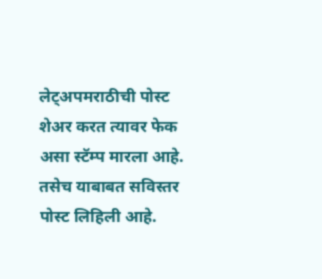लेट्अपमराठीची पोस्ट शेअर करत त्यावर फेक असा स्टॅम्प मारला आहे. तसेच याबाबत सविस्तर पोस्ट लिहिली आहे.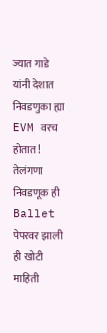ज्यात गाडे यांनी देशात निवडणुका ह्या EVM वरच होतात! तेलंगणा निवडणूक ही Ballet पेपरवर झाली ही खोटी माहिती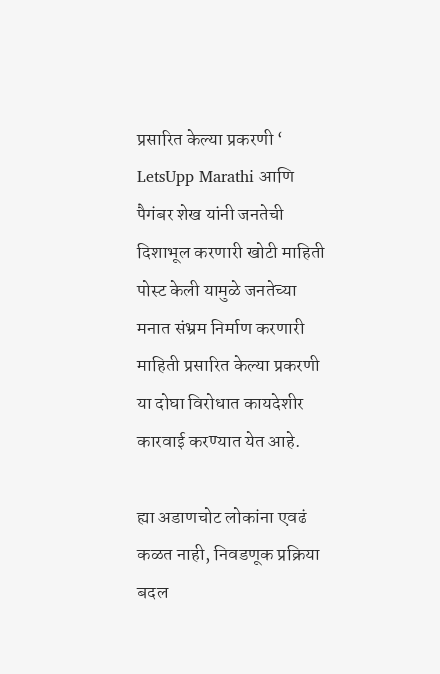प्रसारित केल्या प्रकरणी ‘ LetsUpp Marathi आणि पैगंबर शेख यांनी जनतेची दिशाभूल करणारी खोटी माहिती पोस्ट केली यामुळे जनतेच्या मनात संभ्रम निर्माण करणारी माहिती प्रसारित केल्या प्रकरणी या दोघा विरोधात कायदेशीर कारवाई करण्यात येत आहे.

ह्या अडाणचोट लोकांना एवढं कळत नाही, निवडणूक प्रक्रिया बदल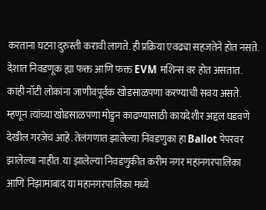करताना घटना दुरुस्ती करावी लागते. ही प्रक्रिया एवढ्या सहजतेने होत नसते. देशात निवडणूक ह्या फक्त आणि फक्त EVM मशिन्स वर होत असतात. काही नॉटी लोकांना जाणीवपूर्वक खोडसाळपणा करण्याची सवय असते. म्हणून त्यांच्या खोडसाळपणा मोडुन काढण्यासाठी कायदेशीर अद्दल घडवणे देखील गरजेचं आहे. तेलंगणात झालेल्या निवडणुका हा Ballot पेपरवर झालेल्या नाहीत. या झालेल्या निवडणुकीत करीम नगर महानगरपालिका आणि निझामाबाद या महानगरपालिका मध्ये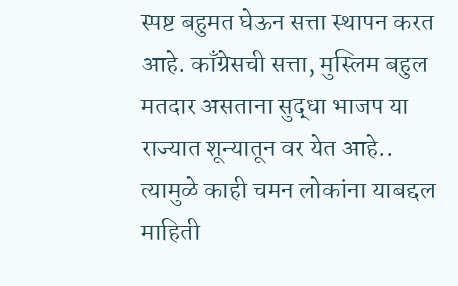स्पष्ट बहुमत घेऊन सत्ता स्थापन करत आहे. काँग्रेसची सत्ता, मुस्लिम बहुल मतदार असताना सुद्धा भाजप या राज्यात शून्यातून वर येत आहे.. त्यामुळे काही चमन लोकांना याबद्दल माहिती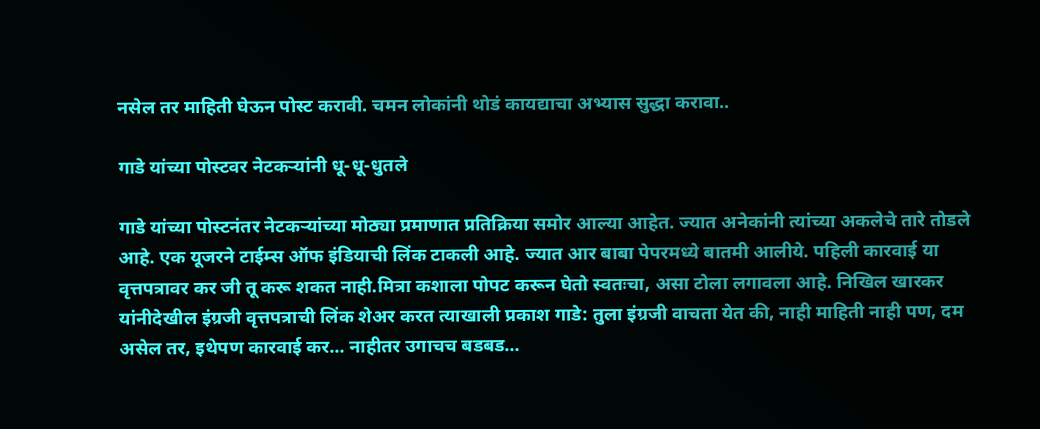नसेल तर माहिती घेऊन पोस्ट करावी. चमन लोकांनी थोडं कायद्याचा अभ्यास सुद्धा करावा..

गाडे यांच्या पोस्टवर नेटकऱ्यांनी धू-धू-धुतले

गाडे यांच्या पोस्टनंतर नेटकऱ्यांच्या मोठ्या प्रमाणात प्रतिक्रिया समोर आल्या आहेत. ज्यात अनेकांनी त्यांच्या अकलेचे तारे तोडले आहे. एक यूजरने टाईम्स ऑफ इंडियाची लिंक टाकली आहे. ज्यात आर बाबा पेपरमध्ये बातमी आलीये. पहिली कारवाई या वृत्तपत्रावर कर जी तू करू शकत नाही.मित्रा कशाला पोपट करून घेतो स्वतःचा, असा टोला लगावला आहे. निखिल खारकर यांनीदेखील इंग्रजी वृत्तपत्राची लिंक शेअर करत त्याखाली प्रकाश गाडे: तुला इंग्रजी वाचता येत की, नाही माहिती नाही पण, दम असेल तर, इथेपण कारवाई कर… नाहीतर उगाचच बडबड…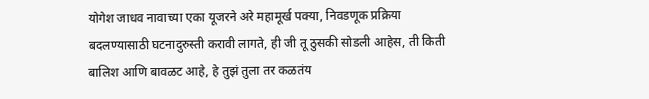योगेश जाधव नावाच्या एका यूजरने अरे महामूर्ख पक्या, निवडणूक प्रक्रिया बदलण्यासाठी घटनादुरुस्ती करावी लागते, ही जी तू ठुसकी सोडली आहेस, ती किती बालिश आणि बावळट आहे, हे तुझं तुला तर कळतंय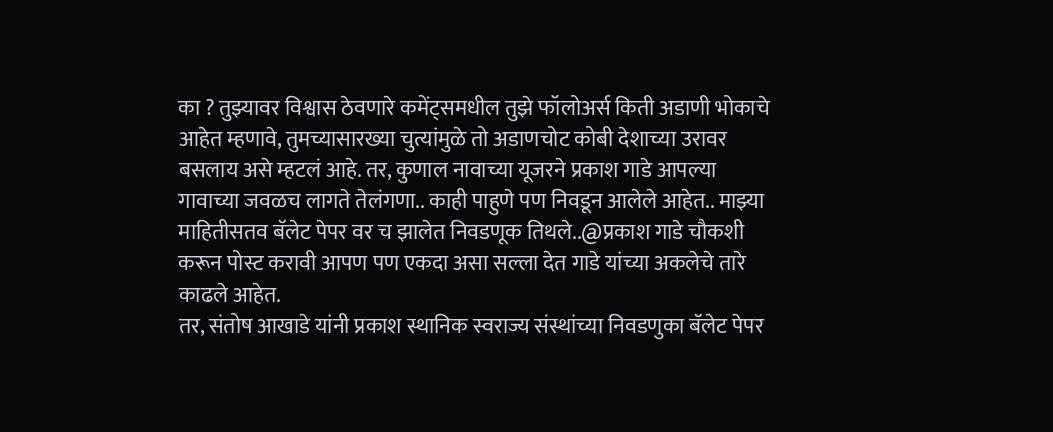का ? तुझ्यावर विश्वास ठेवणारे कमेंट्समधील तुझे फॉलोअर्स किती अडाणी भोकाचे आहेत म्हणावे, तुमच्यासारख्या चुत्यांमुळे तो अडाणचोट कोबी देशाच्या उरावर बसलाय असे म्हटलं आहे. तर, कुणाल नावाच्या यूजरने प्रकाश गाडे आपल्या गावाच्या जवळच लागते तेलंगणा.. काही पाहुणे पण निवडून आलेले आहेत.. माझ्या माहितीसतव बॅलेट पेपर वर च झालेत निवडणूक तिथले..@प्रकाश गाडे चौकशी करून पोस्ट करावी आपण पण एकदा असा सल्ला देत गाडे यांच्या अकलेचे तारे काढले आहेत.
तर, संतोष आखाडे यांनी प्रकाश स्थानिक स्वराज्य संस्थांच्या निवडणुका बॅलेट पेपर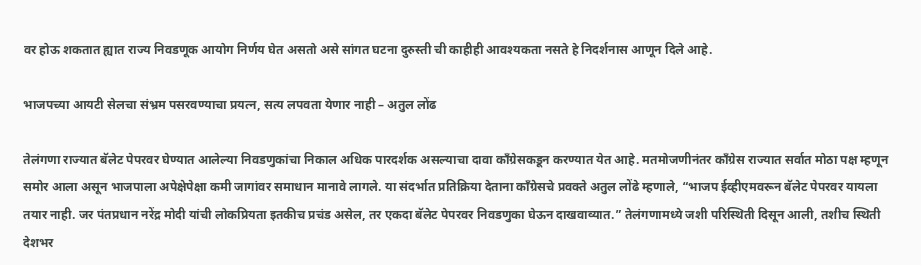वर होऊ शकतात ह्यात राज्य निवडणूक आयोग निर्णय घेत असतो असे सांगत घटना दुरुस्ती ची काहीही आवश्यकता नसते हे निदर्शनास आणून दिले आहे.

भाजपच्या आयटी सेलचा संभ्रम पसरवण्याचा प्रयत्न, सत्य लपवता येणार नाही – अतुल लोंढ

तेलंगणा राज्यात बॅलेट पेपरवर घेण्यात आलेल्या निवडणुकांचा निकाल अधिक पारदर्शक असल्याचा दावा काँग्रेसकडून करण्यात येत आहे. मतमोजणीनंतर काँग्रेस राज्यात सर्वात मोठा पक्ष म्हणून समोर आला असून भाजपाला अपेक्षेपेक्षा कमी जागांवर समाधान मानावे लागले. या संदर्भात प्रतिक्रिया देताना काँग्रेसचे प्रवक्ते अतुल लोंढे म्हणाले, “भाजप ईव्हीएमवरून बॅलेट पेपरवर यायला तयार नाही. जर पंतप्रधान नरेंद्र मोदी यांची लोकप्रियता इतकीच प्रचंड असेल, तर एकदा बॅलेट पेपरवर निवडणुका घेऊन दाखवाव्यात.” तेलंगणामध्ये जशी परिस्थिती दिसून आली, तशीच स्थिती देशभर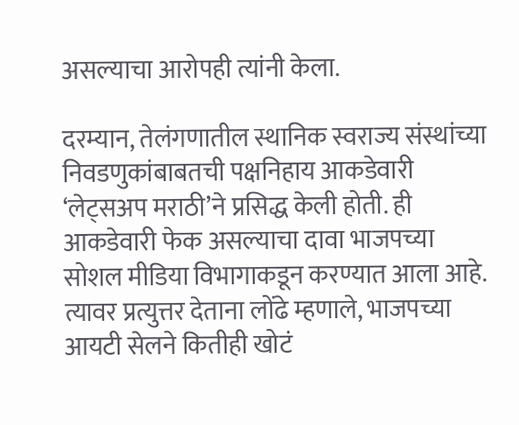असल्याचा आरोपही त्यांनी केला.

दरम्यान, तेलंगणातील स्थानिक स्वराज्य संस्थांच्या निवडणुकांबाबतची पक्षनिहाय आकडेवारी ‘लेट्सअप मराठी’ने प्रसिद्ध केली होती. ही आकडेवारी फेक असल्याचा दावा भाजपच्या सोशल मीडिया विभागाकडून करण्यात आला आहे. त्यावर प्रत्युत्तर देताना लोंढे म्हणाले, भाजपच्या आयटी सेलने कितीही खोटं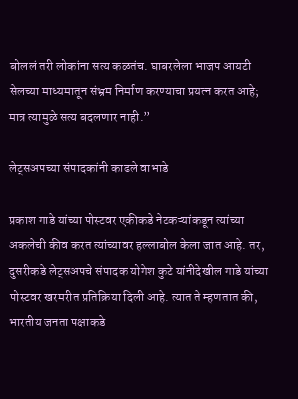बोललं तरी लोकांना सत्य कळतंच. घाबरलेला भाजप आयटी सेलच्या माध्यमातून संभ्रम निर्माण करण्याचा प्रयत्न करत आहे; मात्र त्यामुळे सत्य बदलणार नाही.”

लेट्सअपच्या संपादकांनी काढले वाभाडे

प्रकाश गाडे यांच्या पोस्टवर एकीकडे नेटकऱ्यांकडून त्यांच्या अकलेची कीव करत त्यांच्यावर हल्लाबोल केला जात आहे. तर, दुसरीकडे लेट्सअपचे संपादक योगेश कुटे यांनीदेखील गाडे यांच्या पोस्टवर खरमरीत प्रतिक्रिया दिली आहे. त्यात ते म्हणतात की, भारतीय जनता पक्षाकडे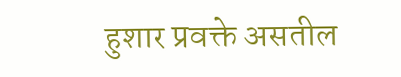हुशार प्रवक्ते असतील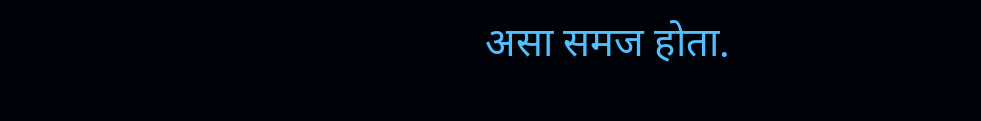असा समज होता.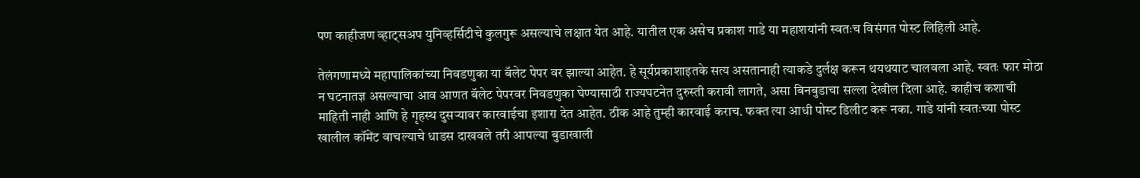पण काहीजण व्हाट्सअप युनिव्हर्सिटीचे कुलगुरू असल्याचे लक्षात येत आहे. यातील एक असेच प्रकाश गाडे या महाशयांनी स्वतःच विसंगत पोस्ट लिहिली आहे.

तेलंगणामध्ये महापालिकांच्या निवडणुका या बॅलेट पेपर वर झाल्या आहेत. हे सूर्यप्रकाशाइतके सत्य असतानाही त्याकडे दुर्लक्ष करून थयथयाट चालवला आहे. स्वतः फार मोठा न घटनातज्ञ असल्याचा आव आणत बॅलेट पेपरवर निवडणुका घेण्यासाठी राज्यघटनेत दुरुस्ती करावी लागते, असा बिनबुडाचा सल्ला देखील दिला आहे. काहीच कशाची माहिती नाही आणि हे गृहस्थ दुसऱ्यावर कारवाईचा इशारा देत आहेत. ठीक आहे तुम्ही कारवाई कराच. फक्त त्या आधी पोस्ट डिलीट करू नका. गाडे यांनी स्वतःच्या पोस्ट खालील कॉमेंट वाचल्याचे धाडस दाखवले तरी आपल्या बुडाखाली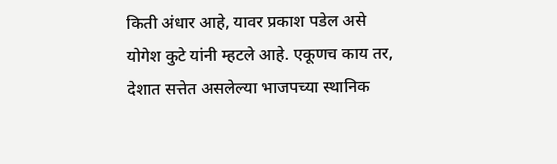किती अंधार आहे, यावर प्रकाश पडेल असे योगेश कुटे यांनी म्हटले आहे. एकूणच काय तर, देशात सत्तेत असलेल्या भाजपच्या स्थानिक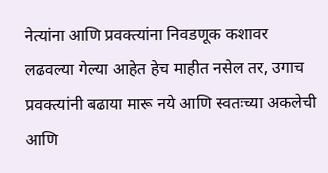नेत्यांना आणि प्रवक्त्यांना निवडणूक कशावर लढवल्या गेल्या आहेत हेच माहीत नसेल तर, उगाच प्रवक्त्यांनी बढाया मारू नये आणि स्वतःच्या अकलेची आणि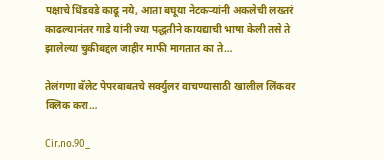पक्षाचे धिंडवडे काढू नये, आता बघूया नेटकऱ्यांनी अकलेची लख्तरं काढल्यानंतर गाडे यांनी ज्या पद्धतीने कायद्याची भाषा केली तसे ते झालेल्या चुकीबद्दल जाहीर माफी मागतात का ते…

तेलंगणा बॅलेट पेपरबाबतचे सर्क्युलर वाचण्यासाठी खालील लिंकवर क्लिक करा…

Cir.no.90_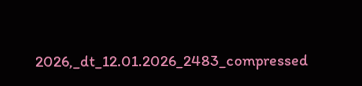2026,_dt_12.01.2026_2483_compressed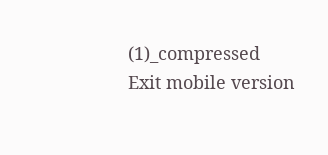(1)_compressed
Exit mobile version